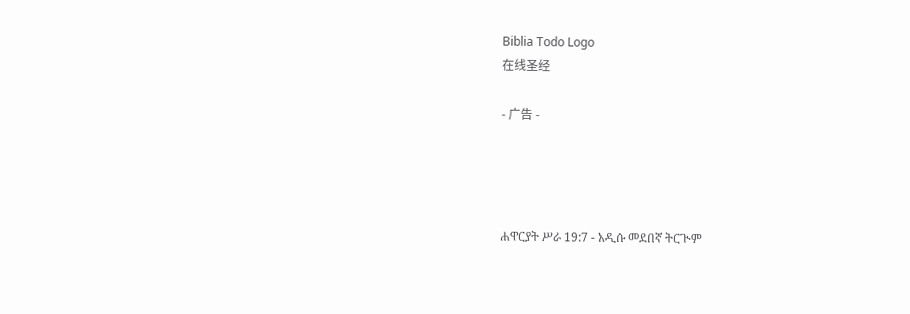Biblia Todo Logo
在线圣经

- 广告 -




ሐዋርያት ሥራ 19:7 - አዲሱ መደበኛ ትርጒም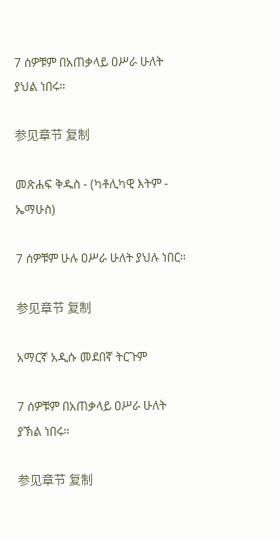7 ሰዎቹም በአጠቃላይ ዐሥራ ሁለት ያህል ነበሩ።

参见章节 复制

መጽሐፍ ቅዱስ - (ካቶሊካዊ እትም - ኤማሁስ)

7 ሰዎቹም ሁሉ ዐሥራ ሁለት ያህሉ ነበር።

参见章节 复制

አማርኛ አዲሱ መደበኛ ትርጉም

7 ሰዎቹም በአጠቃላይ ዐሥራ ሁለት ያኽል ነበሩ።

参见章节 复制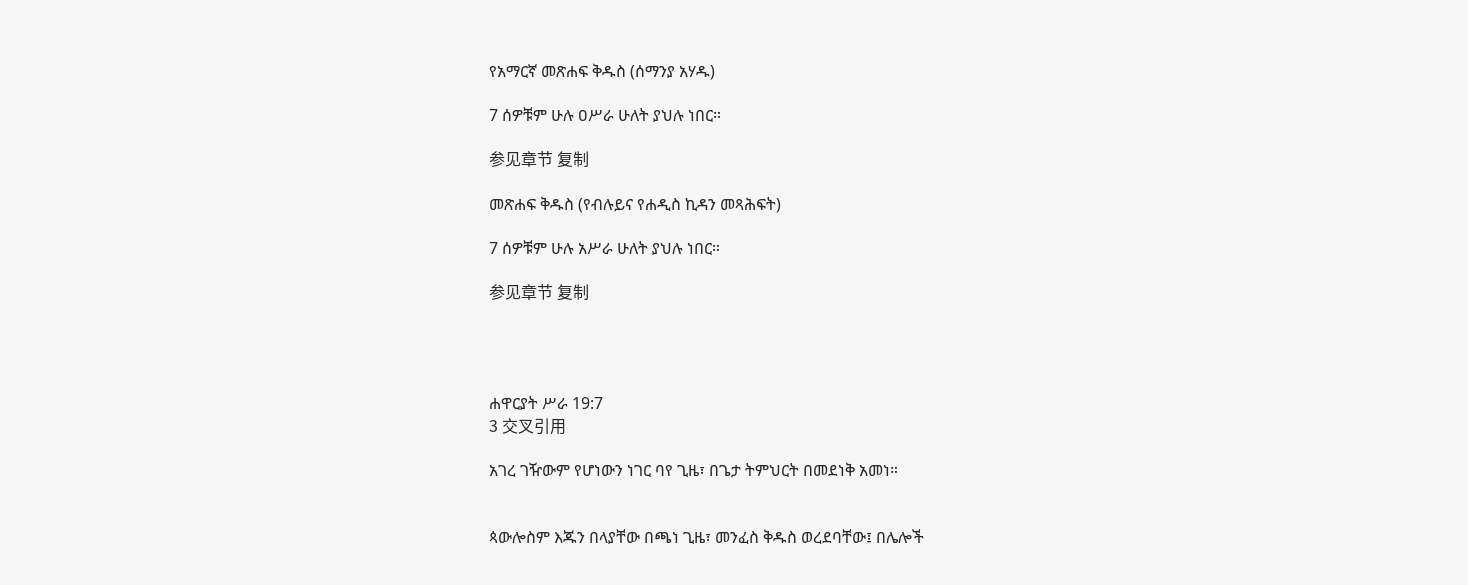የአማርኛ መጽሐፍ ቅዱስ (ሰማንያ አሃዱ)

7 ሰዎቹም ሁሉ ዐሥራ ሁለት ያህሉ ነበር።

参见章节 复制

መጽሐፍ ቅዱስ (የብሉይና የሐዲስ ኪዳን መጻሕፍት)

7 ሰዎቹም ሁሉ አሥራ ሁለት ያህሉ ነበር።

参见章节 复制




ሐዋርያት ሥራ 19:7
3 交叉引用

አገረ ገዥውም የሆነውን ነገር ባየ ጊዜ፣ በጌታ ትምህርት በመደነቅ አመነ።


ጳውሎስም እጁን በላያቸው በጫነ ጊዜ፣ መንፈስ ቅዱስ ወረደባቸው፤ በሌሎች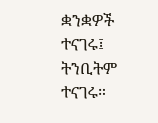ቋንቋዎች ተናገሩ፤ ትንቢትም ተናገሩ።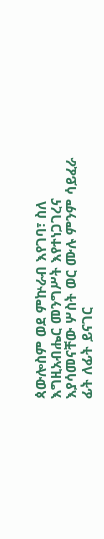ጳውሎስም ወደ ምኵራብ እየገባ፣ ስለ እግዚአብሔር መንግሥት እየተነጋገረና እያሳመናቸው ሦስት ወር ሙሉ ምንም ሳይፈራ ፊት ለፊት ይናገር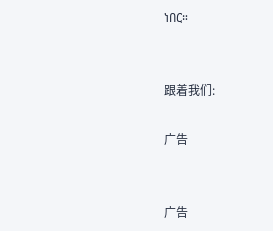ነበር።


跟着我们:

广告


广告